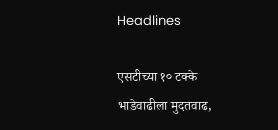Headlines

एसटीच्या १० टक्के भाडेवाढीला मुदतवाढ,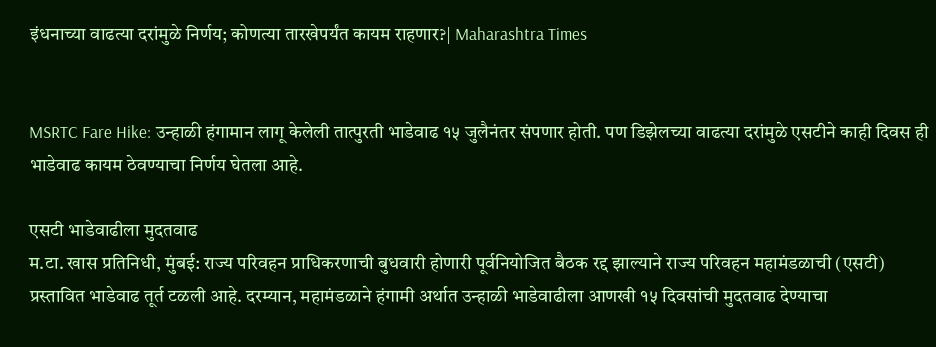इंधनाच्या वाढत्या दरांमुळे निर्णय; कोणत्या तारखेपर्यंत कायम राहणार?| Maharashtra Times


MSRTC Fare Hike: उन्हाळी हंगामान लागू केलेली तात्पुरती भाडेवाढ १५ जुलैनंतर संपणार होती. पण डिझेलच्या वाढत्या दरांमुळे एसटीने काही दिवस ही भाडेवाढ कायम ठेवण्याचा निर्णय घेतला आहे.

एसटी भाडेवाढीला मुदतवाढ
म.टा. खास प्रतिनिधी, मुंबई: राज्य परिवहन प्राधिकरणाची बुधवारी होणारी पूर्वनियोजित बैठक रद्द झाल्याने राज्य परिवहन महामंडळाची (एसटी) प्रस्तावित भाडेवाढ तूर्त टळली आहे. दरम्यान, महामंडळाने हंगामी अर्थात उन्हाळी भाडेवाढीला आणखी १५ दिवसांची मुदतवाढ देण्याचा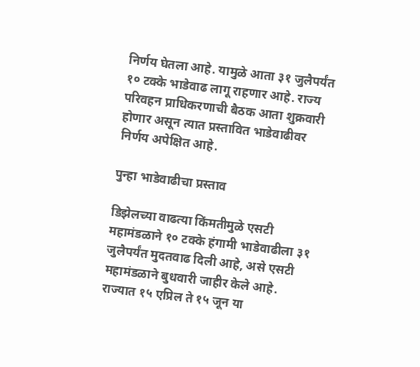निर्णय घेतला आहे. यामुळे आता ३१ जुलैपर्यंत १० टक्के भाडेवाढ लागू राहणार आहे. राज्य परिवहन प्राधिकरणाची बैठक आता शुक्रवारी होणार असून त्यात प्रस्तावित भाडेवाढीवर निर्णय अपेक्षित आहे.

पुन्हा भाडेवाढीचा प्रस्ताव

डिझेलच्या वाढत्या किंमतीमुळे एसटी महामंडळाने १० टक्के हंगामी भाडेवाढीला ३१ जुलैपर्यंत मुदतवाढ दिली आहे, असे एसटी महामंडळाने बुधवारी जाहीर केले आहे. राज्यात १५ एप्रिल ते १५ जून या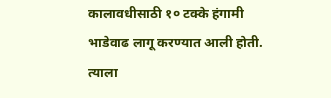कालावधीसाठी १० टक्के हंगामी भाडेवाढ लागू करण्यात आली होती. त्याला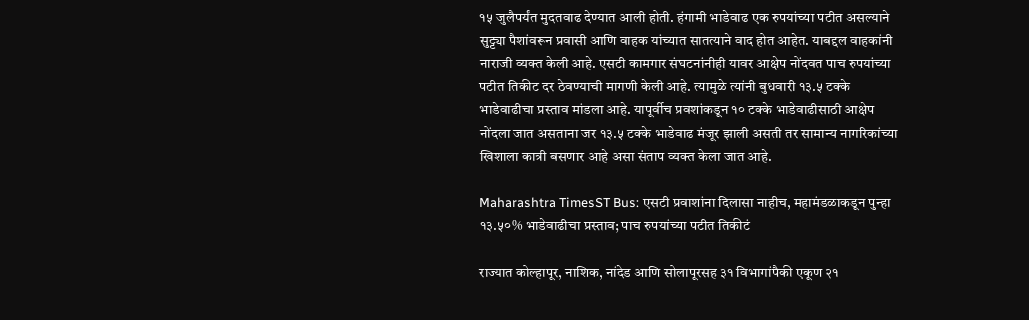१५ जुलैपर्यंत मुदतवाढ देण्यात आली होती. हंगामी भाडेवाढ एक रुपयांच्या पटीत असल्याने सुट्ट्या पैशांवरून प्रवासी आणि वाहक यांच्यात सातत्याने वाद होत आहेत. याबद्दल वाहकांनी नाराजी व्यक्त केली आहे. एसटी कामगार संघटनांनीही यावर आक्षेप नोंदवत पाच रुपयांच्या पटीत तिकीट दर ठेवण्याची मागणी केली आहे. त्यामुळे त्यांनी बुधवारी १३.५ टक्के भाडेवाढीचा प्रस्ताव मांडला आहे. यापूर्वीच प्रवशांकडून १० टक्के भाडेवाढीसाठी आक्षेप नोंदला जात असताना जर १३.५ टक्के भाडेवाढ मंजूर झाली असती तर सामान्य नागरिकांच्या खिशाला कात्री बसणार आहे असा संताप व्यक्त केला जात आहे.

Maharashtra TimesST Bus: एसटी प्रवाशांना दिलासा नाहीच, महामंडळाकडून पुन्हा १३.५०% भाडेवाढीचा प्रस्ताव; पाच रुपयांच्या पटीत तिकीटं

राज्यात कोल्हापूर, नाशिक, नांदेड आणि सोलापूरसह ३१ विभागांपैकी एकूण २१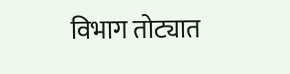विभाग तोट्यात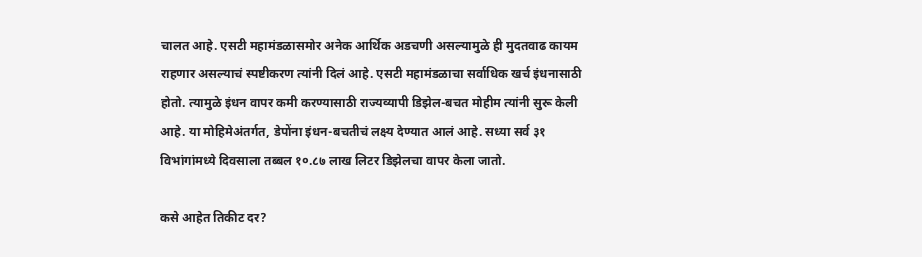चालत आहे. एसटी महामंडळासमोर अनेक आर्थिक अडचणी असल्यामुळे ही मुदतवाढ कायम राहणार असल्याचं स्पष्टीकरण त्यांनी दिलं आहे. एसटी महामंडळाचा सर्वाधिक खर्च इंधनासाठी होतो. त्यामुळे इंधन वापर कमी करण्यासाठी राज्यव्यापी डिझेल-बचत मोहीम त्यांनी सुरू केली आहे. या मोहिमेअंतर्गत, डेपोंना इंधन-बचतीचं लक्ष्य देण्यात आलं आहे. सध्या सर्व ३१ विभांगांमध्ये दिवसाला तब्बल १०.८७ लाख लिटर डिझेलचा वापर केला जातो.

कसे आहेत तिकीट दर?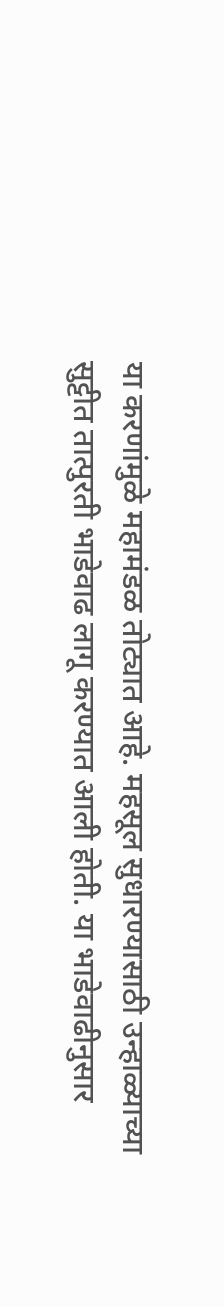या करणांमुळे महामंडळ तोट्यात आहे. महसूल सुधारण्यासाठी उन्हाळ्याच्या सुट्टीत तात्पुरती भाडेवाढ लागू करण्यात आली होती. या भाडेवाढीनुसार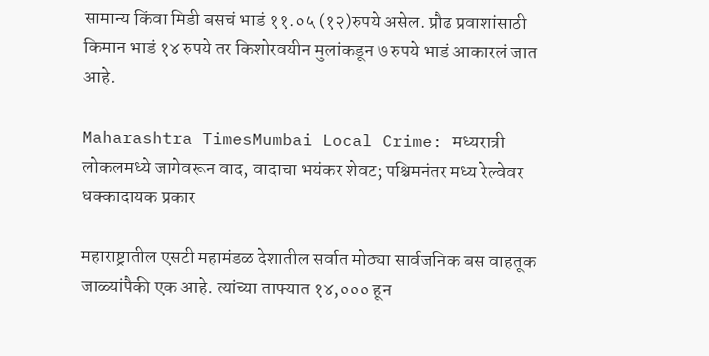सामान्य किंवा मिडी बसचं भाडं ११.०५ (१२)रुपये असेल. प्रौढ प्रवाशांसाठी किमान भाडं १४ रुपये तर किशोरवयीन मुलांकडून ७ रुपये भाडं आकारलं जात आहे.

Maharashtra TimesMumbai Local Crime: मध्यरात्री लोकलमध्ये जागेवरून वाद, वादाचा भयंकर शेवट; पश्चिमनंतर मध्य रेल्वेवर धक्कादायक प्रकार

महाराष्ट्रातील एसटी महामंडळ देशातील सर्वात मोठ्या सार्वजनिक बस वाहतूक जाळ्यांपैकी एक आहे. त्यांच्या ताफ्यात १४,००० हून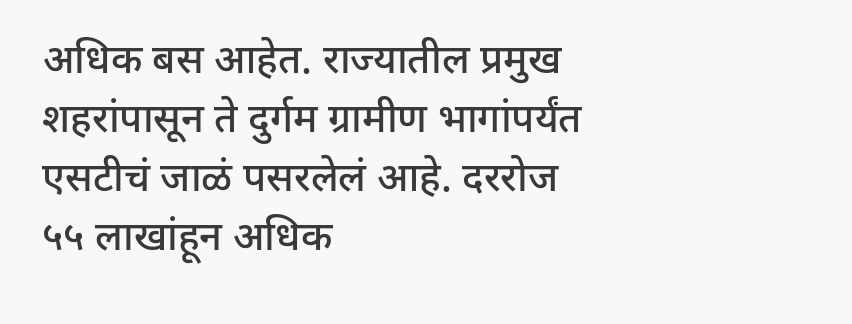अधिक बस आहेत. राज्यातील प्रमुख शहरांपासून ते दुर्गम ग्रामीण भागांपर्यंत एसटीचं जाळं पसरलेलं आहे. दररोज ५५ लाखांहून अधिक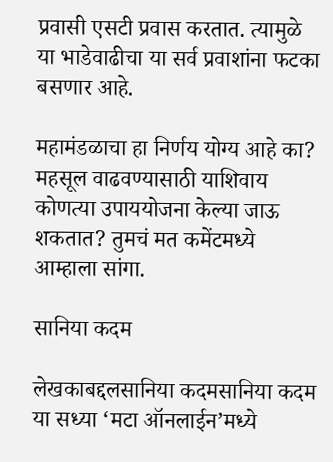प्रवासी एसटी प्रवास करतात. त्यामुळे या भाडेवाढीचा या सर्व प्रवाशांना फटका बसणार आहे.

महामंडळाचा हा निर्णय योग्य आहे का? महसूल वाढवण्यासाठी याशिवाय कोणत्या उपाययोजना केल्या जाऊ शकतात? तुमचं मत कमेंटमध्ये आम्हाला सांगा.

सानिया कदम

लेखकाबद्दलसानिया कदमसानिया कदम या सध्या ‘मटा ऑनलाईन’मध्ये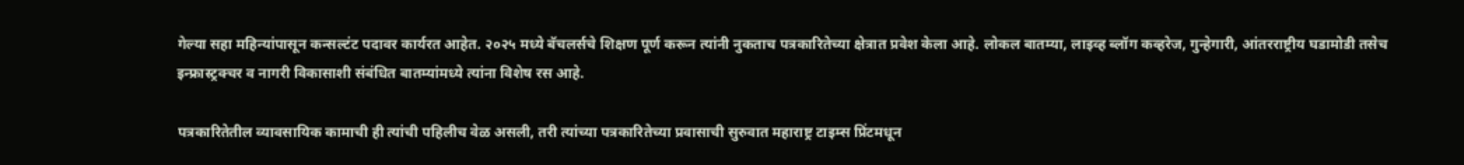गेल्या सहा महिन्यांपासून कन्सल्टंट पदावर कार्यरत आहेत. २०२५ मध्ये बॅचलर्सचे शिक्षण पूर्ण करून त्यांनी नुकताच पत्रकारितेच्या क्षेत्रात प्रवेश केला आहे. लोकल बातम्या, लाइव्ह ब्लॉग कव्हरेज, गुन्हेगारी, आंतरराष्ट्रीय घडामोडी तसेच इन्फ्रास्ट्रक्चर व नागरी विकासाशी संबंधित बातम्यांमध्ये त्यांना विशेष रस आहे.

पत्रकारितेतील व्यावसायिक कामाची ही त्यांची पहिलीच वेळ असली, तरी त्यांच्या पत्रकारितेच्या प्रवासाची सुरुवात महाराष्ट्र टाइम्स प्रिंटमधून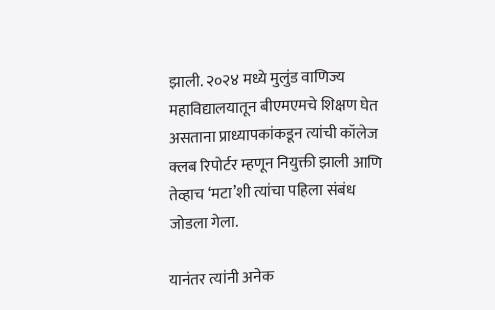झाली. २०२४ मध्ये मुलुंड वाणिज्य महाविद्यालयातून बीएमएमचे शिक्षण घेत असताना प्राध्यापकांकडून त्यांची कॉलेज क्लब रिपोर्टर म्हणून नियुक्ती झाली आणि तेव्हाच ‘मटा’शी त्यांचा पहिला संबंध जोडला गेला.

यानंतर त्यांनी अनेक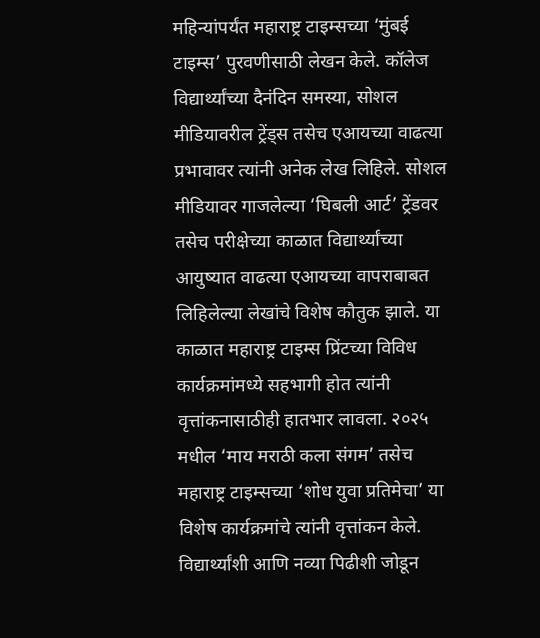महिन्यांपर्यंत महाराष्ट्र टाइम्सच्या ‘मुंबई टाइम्स’ पुरवणीसाठी लेखन केले. कॉलेज विद्यार्थ्यांच्या दैनंदिन समस्या, सोशल मीडियावरील ट्रेंड्स तसेच एआयच्या वाढत्या प्रभावावर त्यांनी अनेक लेख लिहिले. सोशल मीडियावर गाजलेल्या ‘घिबली आर्ट’ ट्रेंडवर तसेच परीक्षेच्या काळात विद्यार्थ्यांच्या आयुष्यात वाढत्या एआयच्या वापराबाबत लिहिलेल्या लेखांचे विशेष कौतुक झाले. या काळात महाराष्ट्र टाइम्स प्रिंटच्या विविध कार्यक्रमांमध्ये सहभागी होत त्यांनी वृत्तांकनासाठीही हातभार लावला. २०२५ मधील ‘माय मराठी कला संगम’ तसेच महाराष्ट्र टाइम्सच्या ‘शोध युवा प्रतिमेचा’ या विशेष कार्यक्रमांचे त्यांनी वृत्तांकन केले. विद्यार्थ्यांशी आणि नव्या पिढीशी जोडून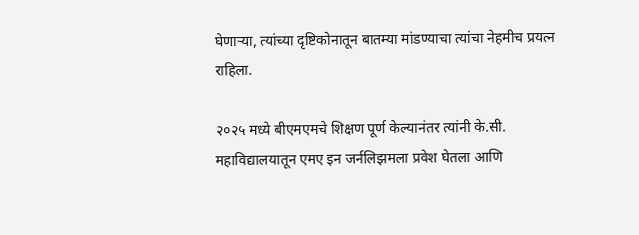घेणाऱ्या, त्यांच्या दृष्टिकोनातून बातम्या मांडण्याचा त्यांचा नेहमीच प्रयत्न राहिला.

२०२५ मध्ये बीएमएमचे शिक्षण पूर्ण केल्यानंतर त्यांनी के.सी. महाविद्यालयातून एमए इन जर्नलिझमला प्रवेश घेतला आणि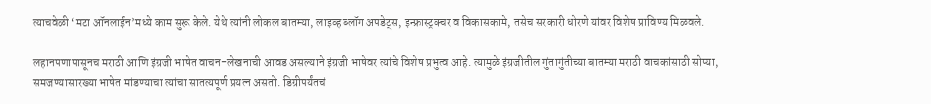त्याचवेळी ‘मटा ऑनलाईन’मध्ये काम सुरू केले. येथे त्यांनी लोकल बातम्या, लाइव्ह ब्लॉग अपडेट्स, इन्फ्रास्ट्रक्चर व विकासकामे, तसेच सरकारी धोरणे यांवर विशेष प्राविण्य मिळवले.

लहानपणापासूनच मराठी आणि इंग्रजी भाषेत वाचन-लेखनाची आवड असल्याने इंग्रजी भाषेवर त्यांचे विशेष प्रभुत्व आहे. त्यामुळे इंग्रजीतील गुंतागुंतीच्या बातम्या मराठी वाचकांसाठी सोप्या, समजण्यासारख्या भाषेत मांडण्याचा त्यांचा सातत्यपूर्ण प्रयत्न असतो. डिग्रीपर्यंतचं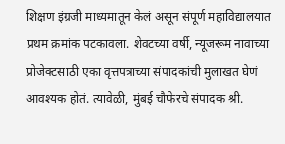शिक्षण इंग्रजी माध्यमातून केलं असून संपूर्ण महाविद्यालयात प्रथम क्रमांक पटकावला. शेवटच्या वर्षी, न्यूजरूम नावाच्या प्रोजेक्टसाठी एका वृत्तपत्राच्या संपादकांची मुलाखत घेणं आवश्यक होतं. त्यावेळी, मुंबई चौफेरचे संपादक श्री.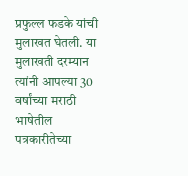प्रफुल्ल फडके यांची मुलाखत घेतली. या मुलाखती दरम्यान त्यांनी आपल्या 30 वर्षांच्या मराठी भाषेतील पत्रकारीतेच्या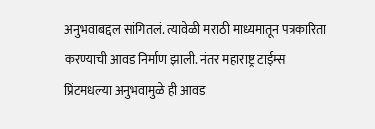अनुभवाबद्दल सांगितलं. त्यावेळी मराठी माध्यमातून पत्रकारिता करण्याची आवड निर्माण झाली. नंतर महाराष्ट्र टाईम्स प्रिंटमधल्या अनुभवामुळे ही आवड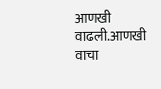आणखी वाढली.आणखी वाचा